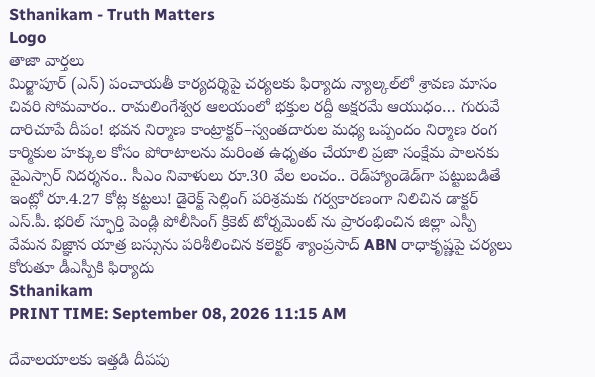Sthanikam - Truth Matters
Logo
తాజా వార్తలు
మిర్జాపూర్ (ఎన్) పంచాయతీ కార్యదర్శిపై చర్యలకు ఫిర్యాదు న్యాల్కల్‌లో శ్రావణ మాసం చివరి సోమవారం.. రామలింగేశ్వర ఆలయంలో భక్తుల రద్దీ అక్షరమే ఆయుధం… గురువే దారిచూపే దీపం! భవన నిర్మాణ కాంట్రాక్టర్‌–స్వంతదారుల మధ్య ఒప్పందం నిర్మాణ రంగ కార్మికుల హక్కుల కోసం పోరాటాలను మరింత ఉధృతం చేయాలి ప్రజా సంక్షేమ పాలనకు వైఎస్సార్‌ నిదర్శనం.. సీఎం నివాళులు రూ.30 వేల లంచం.. రెడ్‌హ్యాండెడ్‌గా పట్టుబడితే ఇంట్లో రూ.4.27 కోట్ల కట్టలు! డైరెక్ట్ సెల్లింగ్ పరిశ్రమకు గర్వకారణంగా నిలిచిన డాక్టర్ ఎస్.పీ. భరిల్ స్ఫూర్తి పెండ్లి పోలీసింగ్ క్రికెట్ టోర్నమెంట్ ను ప్రారంభించిన జిల్లా ఎస్పీ వేమన విజ్ఞాన యాత్ర బస్సును పరిశీలించిన కలెక్టర్ శ్యాంప్రసాద్ ABN రాధాకృష్ణపై చర్యలు కోరుతూ డీఎస్పీకి ఫిర్యాదు
Sthanikam
PRINT TIME: September 08, 2026 11:15 AM

దేవాలయాలకు ఇత్తడి దీపపు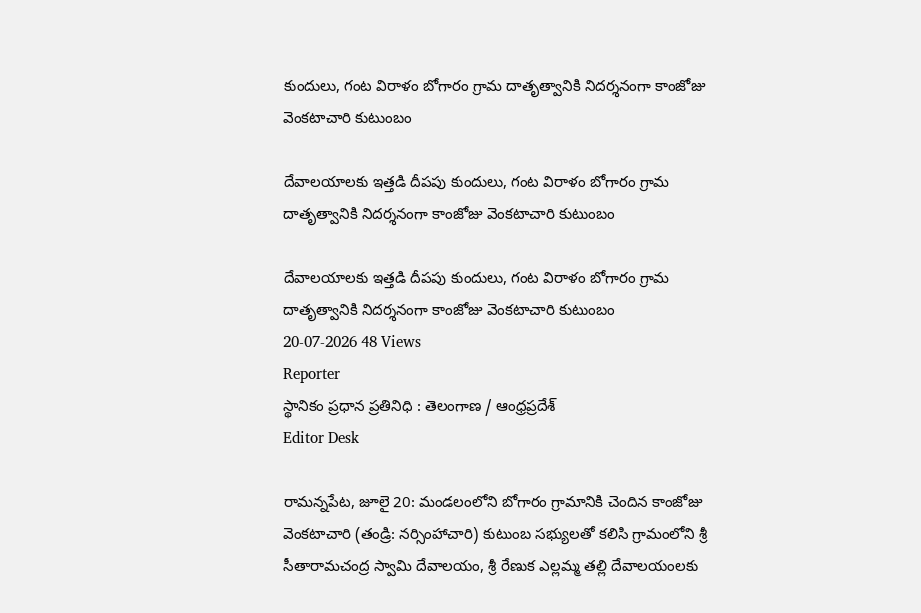కుందులు, గంట విరాళం బోగారం గ్రామ దాతృత్వానికి నిదర్శనంగా కాంజోజు వెంకటాచారి కుటుంబం

దేవాలయాలకు ఇత్తడి దీపపు కుందులు, గంట విరాళం బోగారం గ్రామ దాతృత్వానికి నిదర్శనంగా కాంజోజు వెంకటాచారి కుటుంబం

దేవాలయాలకు ఇత్తడి దీపపు కుందులు, గంట విరాళం బోగారం గ్రామ దాతృత్వానికి నిదర్శనంగా కాంజోజు వెంకటాచారి కుటుంబం
20-07-2026 48 Views
Reporter
స్థానికం ప్రధాన ప్రతినిధి : తెలంగాణ / ఆంధ్రప్రదేశ్
Editor Desk

రామన్నపేట, జూలై 20: మండలంలోని బోగారం గ్రామానికి చెందిన కాంజోజు వెంకటాచారి (తండ్రి: నర్సింహాచారి) కుటుంబ సభ్యులతో కలిసి గ్రామంలోని శ్రీ సీతారామచంద్ర స్వామి దేవాలయం, శ్రీ రేణుక ఎల్లమ్మ తల్లి దేవాలయంలకు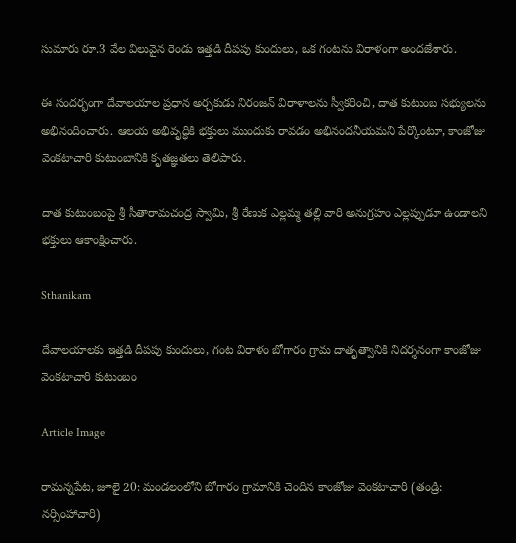సుమారు రూ.3 వేల విలువైన రెండు ఇత్తడి దీపపు కుందులు, ఒక గంటను విరాళంగా అందజేశారు.

ఈ సందర్భంగా దేవాలయాల ప్రధాన అర్చకుడు నిరంజన్ విరాళాలను స్వీకరించి, దాత కుటుంబ సభ్యులను అభినందించారు. ఆలయ అభివృద్ధికి భక్తులు ముందుకు రావడం అభినందనీయమని పేర్కొంటూ, కాంజోజు వెంకటాచారి కుటుంబానికి కృతజ్ఞతలు తెలిపారు.

దాత కుటుంబంపై శ్రీ సీతారామచంద్ర స్వామి, శ్రీ రేణుక ఎల్లమ్మ తల్లి వారి అనుగ్రహం ఎల్లప్పుడూ ఉండాలని భక్తులు ఆకాంక్షించారు.

Sthanikam

దేవాలయాలకు ఇత్తడి దీపపు కుందులు, గంట విరాళం బోగారం గ్రామ దాతృత్వానికి నిదర్శనంగా కాంజోజు వెంకటాచారి కుటుంబం

Article Image

రామన్నపేట, జూలై 20: మండలంలోని బోగారం గ్రామానికి చెందిన కాంజోజు వెంకటాచారి (తండ్రి: నర్సింహాచారి)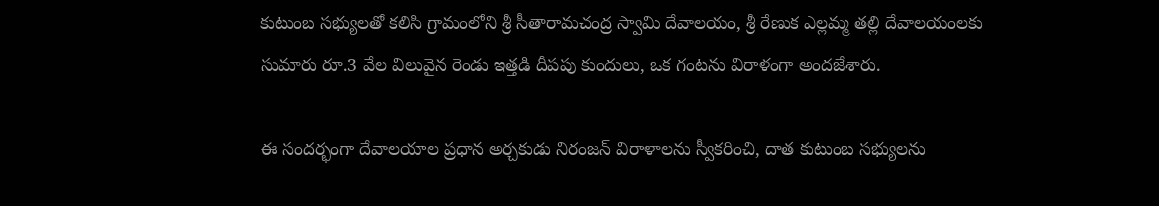కుటుంబ సభ్యులతో కలిసి గ్రామంలోని శ్రీ సీతారామచంద్ర స్వామి దేవాలయం, శ్రీ రేణుక ఎల్లమ్మ తల్లి దేవాలయంలకు సుమారు రూ.3 వేల విలువైన రెండు ఇత్తడి దీపపు కుందులు, ఒక గంటను విరాళంగా అందజేశారు.

ఈ సందర్భంగా దేవాలయాల ప్రధాన అర్చకుడు నిరంజన్ విరాళాలను స్వీకరించి, దాత కుటుంబ సభ్యులను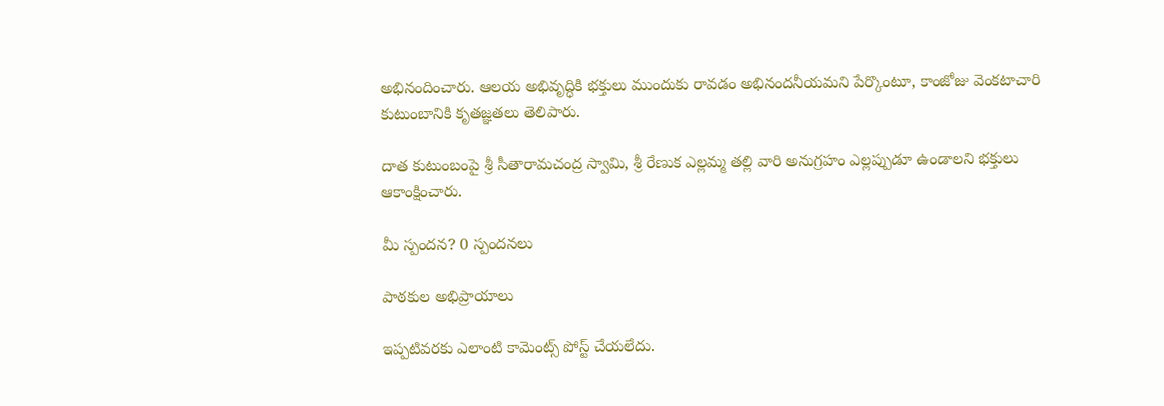అభినందించారు. ఆలయ అభివృద్ధికి భక్తులు ముందుకు రావడం అభినందనీయమని పేర్కొంటూ, కాంజోజు వెంకటాచారి కుటుంబానికి కృతజ్ఞతలు తెలిపారు.

దాత కుటుంబంపై శ్రీ సీతారామచంద్ర స్వామి, శ్రీ రేణుక ఎల్లమ్మ తల్లి వారి అనుగ్రహం ఎల్లప్పుడూ ఉండాలని భక్తులు ఆకాంక్షించారు.

మీ స్పందన? 0 స్పందనలు

పాఠకుల అభిప్రాయాలు

ఇప్పటివరకు ఎలాంటి కామెంట్స్ పోస్ట్ చేయలేదు.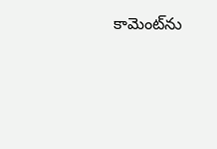కామెంట్‌ను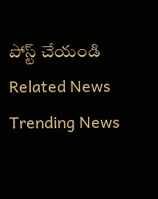పోస్ట్ చేయండి
Related News
Trending News